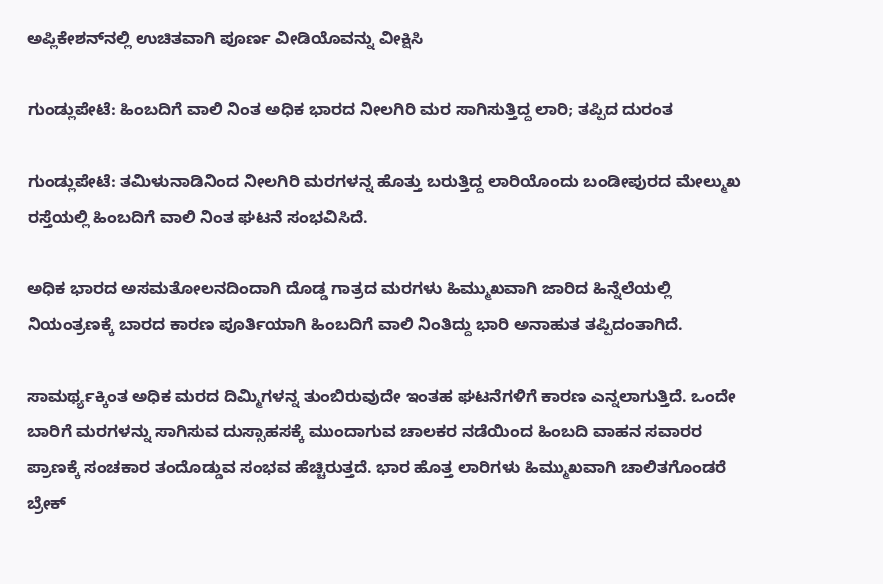ಅಪ್ಲಿಕೇಶನ್‌ನಲ್ಲಿ ಉಚಿತವಾಗಿ ಪೂರ್ಣ ವೀಡಿಯೊವನ್ನು ವೀಕ್ಷಿಸಿ

ಗುಂಡ್ಲುಪೇಟೆ: ಹಿಂಬದಿಗೆ ವಾಲಿ ನಿಂತ ಅಧಿಕ ಭಾರದ ನೀಲಗಿರಿ ಮರ ಸಾಗಿಸುತ್ತಿದ್ದ ಲಾರಿ; ತಪ್ಪಿದ ದುರಂತ

ಗುಂಡ್ಲುಪೇಟೆ: ತಮಿಳುನಾಡಿನಿಂದ ನೀಲಗಿರಿ ಮರಗಳನ್ನ ಹೊತ್ತು ಬರುತ್ತಿದ್ದ ಲಾರಿಯೊಂದು ಬಂಡೀಪುರದ ಮೇಲ್ಮುಖ ರಸ್ತೆಯಲ್ಲಿ ಹಿಂಬದಿಗೆ ವಾಲಿ ನಿಂತ ಘಟನೆ ಸಂಭವಿಸಿದೆ.

ಅಧಿಕ ಭಾರದ ಅಸಮತೋಲನದಿಂದಾಗಿ ದೊಡ್ಡ ಗಾತ್ರದ ಮರಗಳು ಹಿಮ್ಮುಖವಾಗಿ ಜಾರಿದ ಹಿನ್ನೆಲೆಯಲ್ಲಿ ನಿಯಂತ್ರಣಕ್ಕೆ ಬಾರದ ಕಾರಣ ಪೂರ್ತಿಯಾಗಿ ಹಿಂಬದಿಗೆ ವಾಲಿ ನಿಂತಿದ್ದು ಭಾರಿ ಅನಾಹುತ ತಪ್ಪಿದಂತಾಗಿದೆ.

ಸಾಮರ್ಥ್ಯಕ್ಕಿಂತ ಅಧಿಕ ಮರದ ದಿಮ್ಮಿಗಳನ್ನ ತುಂಬಿರುವುದೇ ಇಂತಹ ಘಟನೆಗಳಿಗೆ ಕಾರಣ ಎನ್ನಲಾಗುತ್ತಿದೆ. ಒಂದೇ ಬಾರಿಗೆ ಮರಗಳನ್ನು ಸಾಗಿಸುವ ದುಸ್ಸಾಹಸಕ್ಕೆ ಮುಂದಾಗುವ ಚಾಲಕರ ನಡೆಯಿಂದ ಹಿಂಬದಿ ವಾಹನ ಸವಾರರ ಪ್ರಾಣಕ್ಕೆ ಸಂಚಕಾರ ತಂದೊಡ್ಡುವ ಸಂಭವ ಹೆಚ್ಚಿರುತ್ತದೆ. ಭಾರ ಹೊತ್ತ ಲಾರಿಗಳು ಹಿಮ್ಮುಖವಾಗಿ ಚಾಲಿತಗೊಂಡರೆ ಬ್ರೇಕ್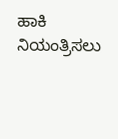ಹಾಕಿ ನಿಯಂತ್ರಿಸಲು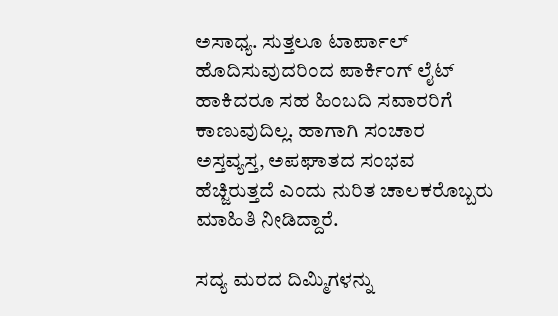ಅಸಾಧ್ಯ. ಸುತ್ತಲೂ ಟಾರ್ಪಾಲ್ ಹೊದಿಸುವುದರಿಂದ ಪಾರ್ಕಿಂಗ್ ಲೈಟ್ ಹಾಕಿದರೂ ಸಹ ಹಿಂಬದಿ ಸವಾರರಿಗೆ ಕಾಣುವುದಿಲ್ಲ. ಹಾಗಾಗಿ ಸಂಚಾರ ಅಸ್ತವ್ಯಸ್ತ, ಅಪಘಾತದ ಸಂಭವ ಹೆಚ್ಜಿರುತ್ತದೆ ಎಂದು ನುರಿತ ಚಾಲಕರೊಬ್ಬರು ಮಾಹಿತಿ ನೀಡಿದ್ದಾರೆ.

ಸದ್ಯ ಮರದ ದಿಮ್ಮಿಗಳನ್ನು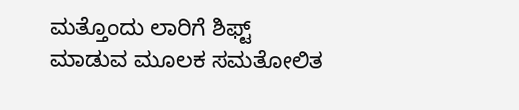ಮತ್ತೊಂದು ಲಾರಿಗೆ ಶಿಫ್ಟ್ ಮಾಡುವ ಮೂಲಕ ಸಮತೋಲಿತ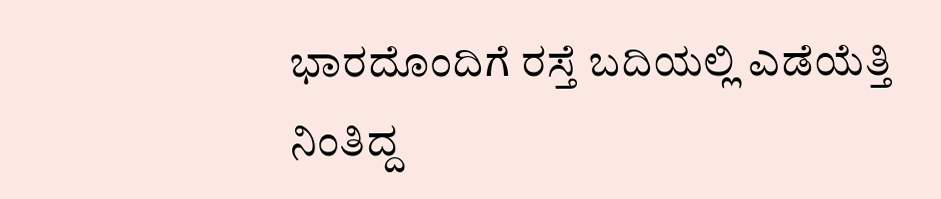ಭಾರದೊಂದಿಗೆ ರಸ್ತೆ ಬದಿಯಲ್ಲಿ ಎಡೆಯೆತ್ತಿ ನಿಂತಿದ್ದ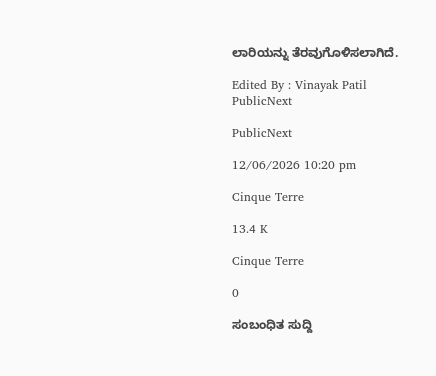ಲಾರಿಯನ್ನು ತೆರವುಗೊಳಿಸಲಾಗಿದೆ.

Edited By : Vinayak Patil
PublicNext

PublicNext

12/06/2026 10:20 pm

Cinque Terre

13.4 K

Cinque Terre

0

ಸಂಬಂಧಿತ ಸುದ್ದಿ